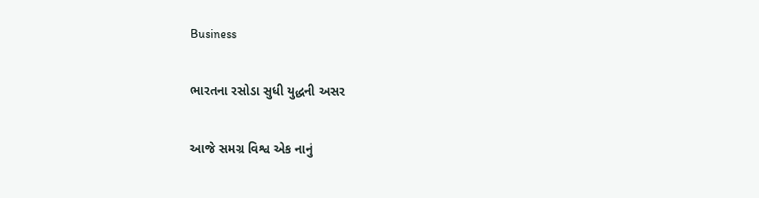Business

ભારતના રસોડા સુધી યુદ્ધની અસર

આજે સમગ્ર વિશ્વ એક નાનું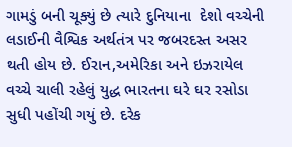ગામડું બની ચૂક્યું છે ત્યારે દુનિયાના  દેશો વચ્ચેની લડાઈની વૈશ્વિક અર્થતંત્ર પર જબરદસ્ત અસર થતી હોય છે. ઈરાન,અમેરિકા અને ઇઝરાયેલ વચ્ચે ચાલી રહેલું યુદ્ધ ભારતના ઘરે ઘર રસોડા સુધી પહોંચી ગયું છે. દરેક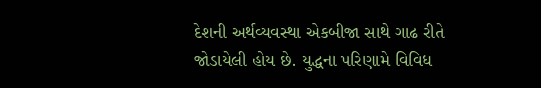દેશની અર્થવ્યવસ્થા એકબીજા સાથે ગાઢ રીતે જોડાયેલી હોય છે. યુદ્ધના પરિણામે વિવિધ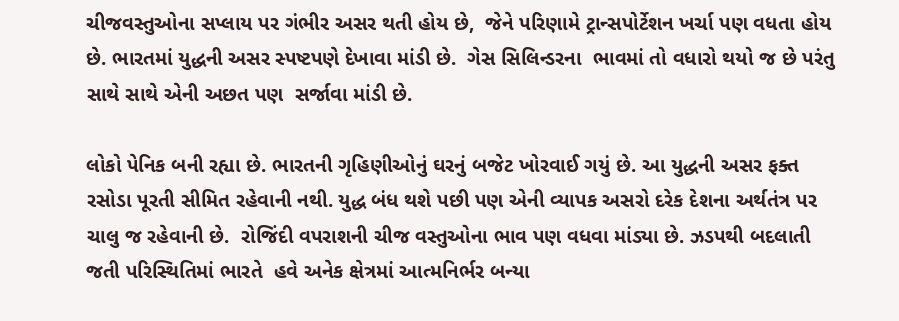ચીજવસ્તુઓના સપ્લાય પર ગંભીર અસર થતી હોય છે,  જેને પરિણામે ટ્રાન્સપોર્ટેશન ખર્ચા પણ વધતા હોય છે. ભારતમાં યુદ્ધની અસર સ્પષ્ટપણે દેખાવા માંડી છે.  ગેસ સિલિન્ડરના  ભાવમાં તો વધારો થયો જ છે પરંતુ સાથે સાથે એની અછત પણ  સર્જાવા માંડી છે.

લોકો પેનિક બની રહ્યા છે. ભારતની ગૃહિણીઓનું ઘરનું બજેટ ખોરવાઈ ગયું છે. આ યુદ્ધની અસર ફક્ત રસોડા પૂરતી સીમિત રહેવાની નથી. યુદ્ધ બંધ થશે પછી પણ એની વ્યાપક અસરો દરેક દેશના અર્થતંત્ર પર ચાલુ જ રહેવાની છે.  રોજિંદી વપરાશની ચીજ વસ્તુઓના ભાવ પણ વધવા માંડ્યા છે. ઝડપથી બદલાતી જતી પરિસ્થિતિમાં ભારતે  હવે અનેક ક્ષેત્રમાં આત્મનિર્ભર બન્યા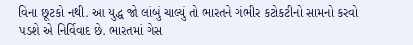વિના છૂટકો નથી. આ યુદ્ધ જો લાંબું ચાલ્યું તો ભારતને ગંભીર કટોકટીનો સામનો કરવો પડશે એ નિર્વિવાદ છે. ભારતમાં ગેસ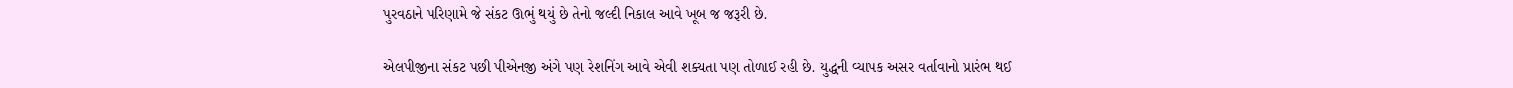પુરવઠાને પરિણામે જે સંકટ ઊભું થયું છે તેનો જલ્દી નિકાલ આવે ખૂબ જ જરૂરી છે.

એલપીજીના સંકટ પછી પીએનજી અંગે પણ રેશનિંગ આવે એવી શક્યતા પણ તોળાઈ રહી છે. યુદ્ધની વ્યાપક અસર વર્તાવાનો પ્રારંભ થઈ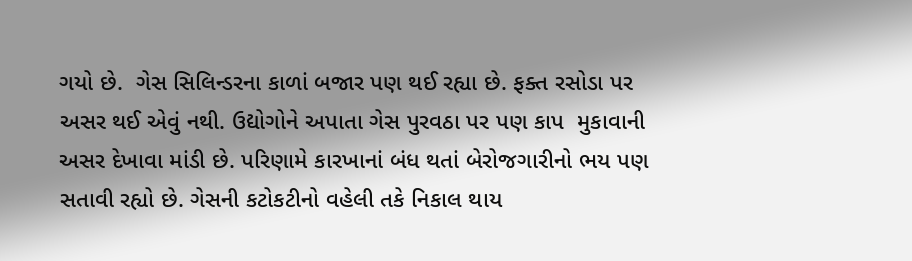ગયો છે.  ગેસ સિલિન્ડરના કાળાં બજાર પણ થઈ રહ્યા છે. ફક્ત રસોડા પર અસર થઈ એવું નથી. ઉદ્યોગોને અપાતા ગેસ પુરવઠા પર પણ કાપ  મુકાવાની અસર દેખાવા માંડી છે. પરિણામે કારખાનાં બંધ થતાં બેરોજગારીનો ભય પણ સતાવી રહ્યો છે. ગેસની કટોકટીનો વહેલી તકે નિકાલ થાય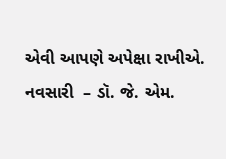એવી આપણે અપેક્ષા રાખીએ.
નવસારી  – ડૉ. જે. એમ.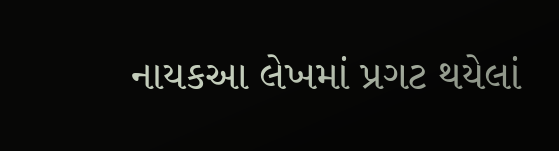નાયકઆ લેખમાં પ્રગટ થયેલાં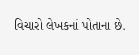વિચારો લેખકનાં પોતાના છે.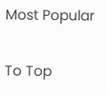Most Popular

To Top